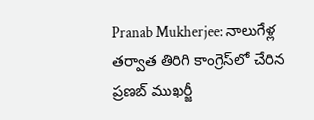Pranab Mukherjee: నాలుగేళ్ల తర్వాత తిరిగి కాంగ్రెస్‌లో చేరిన ప్రణబ్ ముఖర్జీ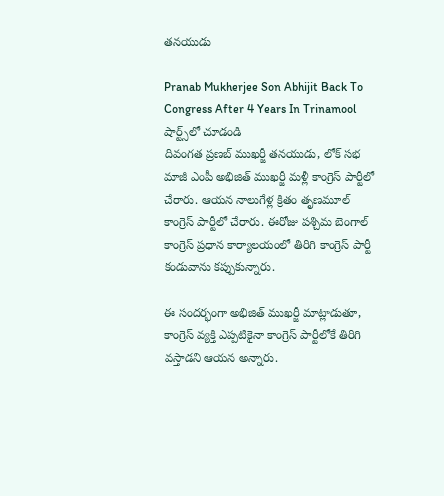తనయుడు

Pranab Mukherjee Son Abhijit Back To Congress After 4 Years In Trinamool
షార్ట్స్‌లో చూడండి
దివంగత ప్రణబ్ ముఖర్జీ తనయుడు, లోక్ సభ మాజీ ఎంపీ అభిజిత్ ముఖర్జీ మళ్లీ కాంగ్రెస్ పార్టీలో చేరారు. ఆయన నాలుగేళ్ల క్రితం తృణమూల్ కాంగ్రెస్ పార్టీలో చేరారు. ఈరోజు పశ్చిమ బెంగాల్ కాంగ్రెస్ ప్రధాన కార్యాలయంలో తిరిగి కాంగ్రెస్ పార్టీ కండువాను కప్పుకున్నారు.

ఈ సందర్భంగా అభిజిత్ ముఖర్జీ మాట్లాడుతూ, కాంగ్రెస్ వ్యక్తి ఎప్పటికైనా కాంగ్రెస్ పార్టీలోకే తిరిగి వస్తాడని ఆయన అన్నారు.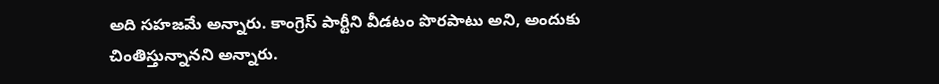అది సహజమే అన్నారు. కాంగ్రెస్ పార్టీని వీడటం పొరపాటు అని, అందుకు చింతిస్తున్నానని అన్నారు.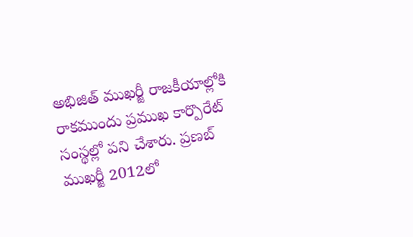అభిజిత్ ముఖర్జీ రాజకీయాల్లోకి రాకముందు ప్రముఖ కార్పొరేట్ సంస్థల్లో పని చేశారు. ప్రణబ్ ముఖర్జీ 2012లో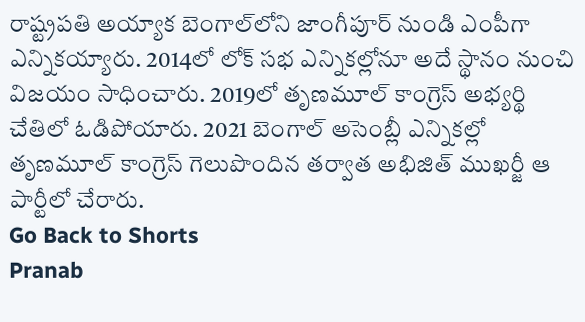రాష్ట్రపతి అయ్యాక బెంగాల్‌లోని జాంగీపూర్ నుండి ఎంపీగా ఎన్నికయ్యారు. 2014లో లోక్ సభ ఎన్నికల్లోనూ అదే స్థానం నుంచి విజయం సాధించారు. 2019లో తృణమూల్ కాంగ్రెస్ అభ్యర్థి చేతిలో ఓడిపోయారు. 2021 బెంగాల్ అసెంబ్లీ ఎన్నికల్లో తృణమూల్ కాంగ్రెస్ గెలుపొందిన తర్వాత అభిజిత్ ముఖర్జీ ఆ పార్టీలో చేరారు.
Go Back to Shorts
Pranab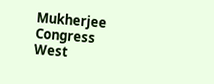Mukherjee
Congress
West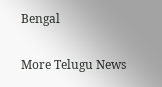Bengal

More Telugu News